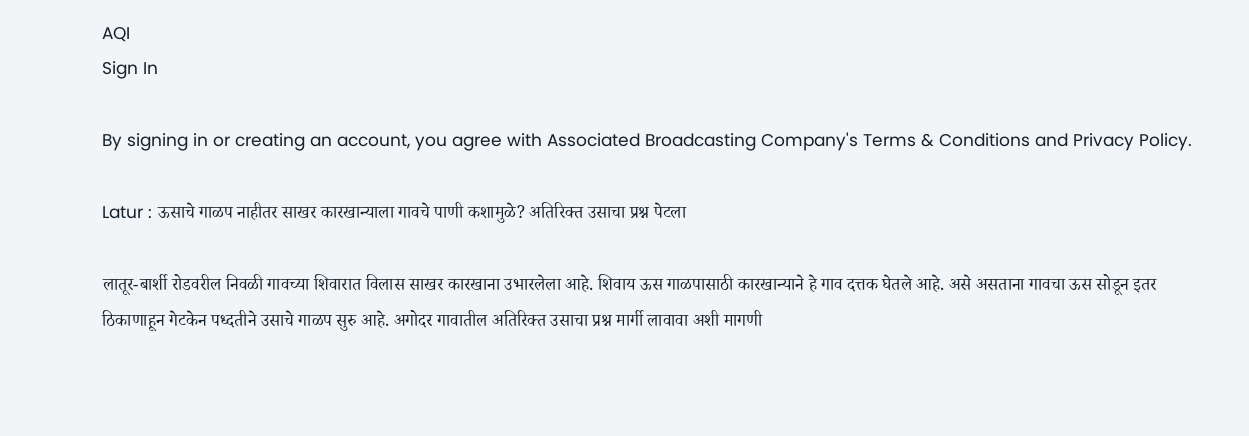AQI
Sign In

By signing in or creating an account, you agree with Associated Broadcasting Company's Terms & Conditions and Privacy Policy.

Latur : ऊसाचे गाळप नाहीतर साखर कारखान्याला गावचे पाणी कशामुळे? अतिरिक्त उसाचा प्रश्न पेटला

लातूर-बार्शी रोडवरील निवळी गावच्या शिवारात विलास साखर कारखाना उभारलेला आहे. शिवाय ऊस गाळपासाठी कारखान्याने हे गाव दत्तक घेतले आहे. असे असताना गावचा ऊस सोडून इतर ठिकाणाहून गेटकेन पध्दतीने उसाचे गाळप सुरु आहे. अगोदर गावातील अतिरिक्त उसाचा प्रश्न मार्गी लावावा अशी मागणी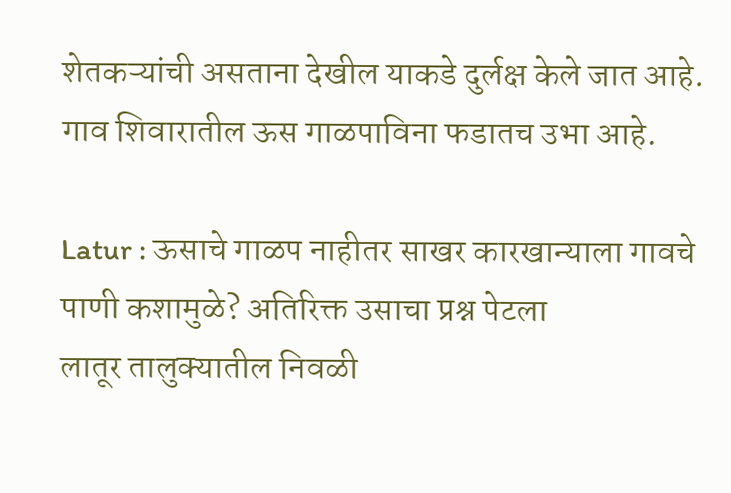शेतकऱ्यांची असताना देखील याकडे दुर्लक्ष केले जात आहे. गाव शिवारातील ऊस गाळपाविना फडातच उभा आहे.

Latur : ऊसाचे गाळप नाहीतर साखर कारखान्याला गावचे पाणी कशामुळे? अतिरिक्त उसाचा प्रश्न पेटला
लातूर तालुक्यातील निवळी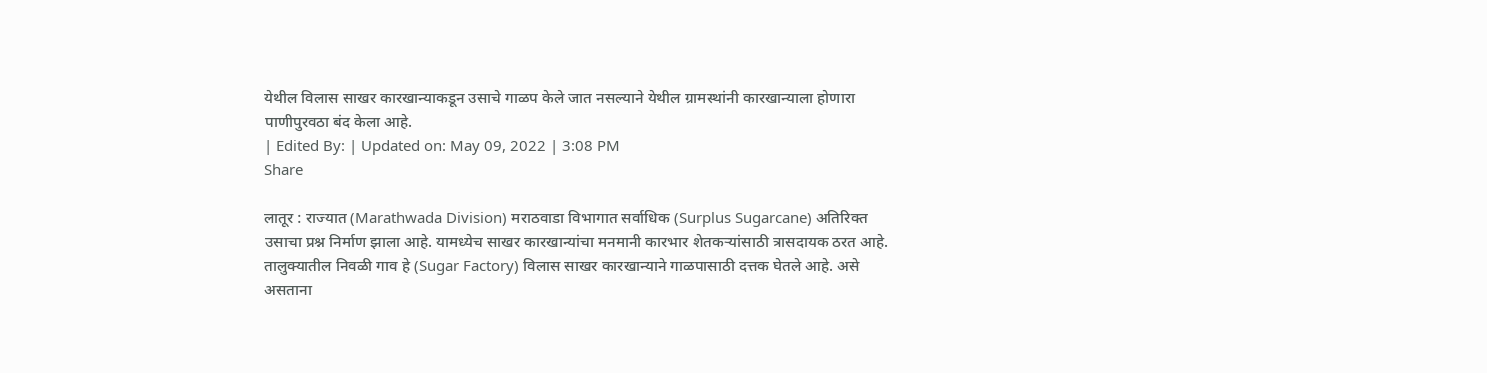येथील विलास साखर कारखान्याकडून उसाचे गाळप केले जात नसल्याने येथील ग्रामस्थांनी कारखान्याला होणारा पाणीपुरवठा बंद केला आहे.
| Edited By: | Updated on: May 09, 2022 | 3:08 PM
Share

लातूर : राज्यात (Marathwada Division) मराठवाडा विभागात सर्वाधिक (Surplus Sugarcane) अतिरिक्त उसाचा प्रश्न निर्माण झाला आहे. यामध्येच साखर कारखान्यांचा मनमानी कारभार शेतकऱ्यांसाठी त्रासदायक ठरत आहे. तालुक्यातील निवळी गाव हे (Sugar Factory) विलास साखर कारखान्याने गाळपासाठी दत्तक घेतले आहे. असे असताना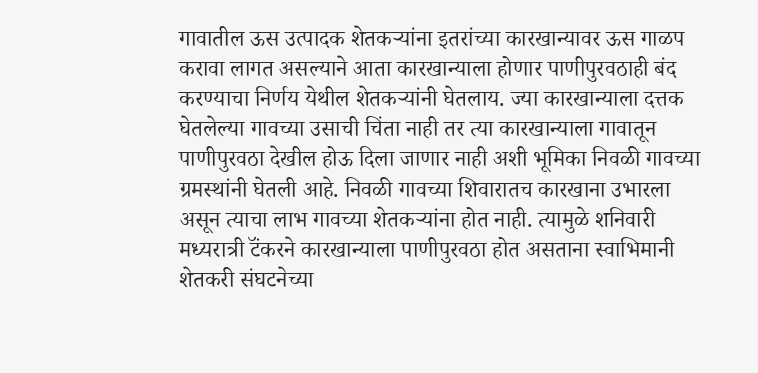गावातील ऊस उत्पादक शेतकऱ्यांना इतरांच्या कारखान्यावर ऊस गाळप करावा लागत असल्याने आता कारखान्याला होणार पाणीपुरवठाही बंद करण्याचा निर्णय येथील शेतकऱ्यांनी घेतलाय. ज्या कारखान्याला दत्तक घेतलेल्या गावच्या उसाची चिंता नाही तर त्या कारखान्याला गावातून पाणीपुरवठा देखील होऊ दिला जाणार नाही अशी भूमिका निवळी गावच्या ग्रमस्थांनी घेतली आहे. निवळी गावच्या शिवारातच कारखाना उभारला असून त्याचा लाभ गावच्या शेतकऱ्यांना होत नाही. त्यामुळे शनिवारी मध्यरात्री टॅंकरने कारखान्याला पाणीपुरवठा होत असताना स्वाभिमानी शेतकरी संघटनेच्या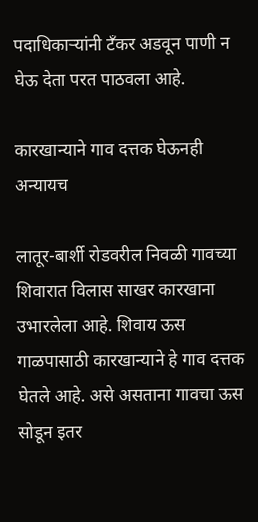पदाधिकाऱ्यांनी टॅंकर अडवून पाणी न घेऊ देता परत पाठवला आहे.

कारखान्याने गाव दत्तक घेऊनही अन्यायच

लातूर-बार्शी रोडवरील निवळी गावच्या शिवारात विलास साखर कारखाना उभारलेला आहे. शिवाय ऊस गाळपासाठी कारखान्याने हे गाव दत्तक घेतले आहे. असे असताना गावचा ऊस सोडून इतर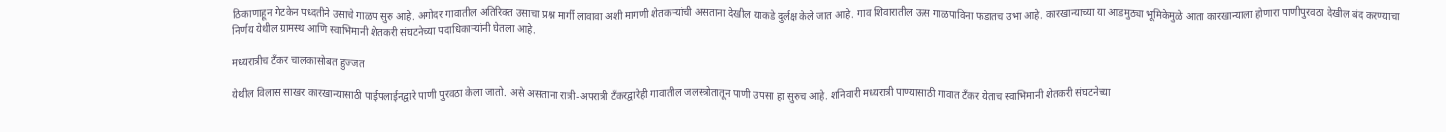ठिकाणाहून गेटकेन पध्दतीने उसाचे गाळप सुरु आहे. अगोदर गावातील अतिरिक्त उसाचा प्रश्न मार्गी लावावा अशी मागणी शेतकऱ्यांची असताना देखील याकडे दुर्लक्ष केले जात आहे. गाव शिवारातील ऊस गाळपाविना फडातच उभा आहे. कारखान्याच्या या आडमुठ्या भूमिकेमुळे आता कारखान्याला होणारा पाणीपुरवठा देखील बंद करण्याचा निर्णय येथील ग्रामस्थ आणि स्वाभिमानी शेतकरी संघटनेच्या पदाधिकाऱ्यांनी घेतला आहे.

मध्यरात्रीच टॅंकर चालकासोबत हुज्जत

येथील विलास साखर कारखान्यासाठी पाईपलाईनद्वारे पाणी पुरवठा केला जातो. असे असताना रात्री-अपरात्री टॅंकरद्वारेही गावातील जलस्त्रोतातून पाणी उपसा हा सुरुच आहे. शनिवारी मध्यरात्री पाण्यासाठी गावात टॅंकर येताच स्वाभिमानी शेतकरी संघटनेच्या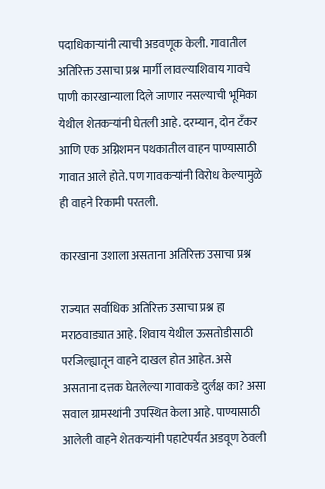पदाधिकाऱ्यांनी त्याची अडवणूक केली. गावातील अतिरिक्त उसाचा प्रश्न मार्गी लावल्याशिवाय गावचे पाणी कारखान्याला दिले जाणार नसल्याची भूमिका येथील शेतकऱ्यांनी घेतली आहे. दरम्यान, दोन टॅंकर आणि एक अग्निशमन पथकातील वाहन पाण्यासाठी गावात आले होते. पण गावकऱ्यांनी विरोध केल्यामुळे ही वाहने रिकामी परतली.

कारखाना उशाला असताना अतिरिक्त उसाचा प्रश्न

राज्यात सर्वाधिक अतिरिक्त उसाचा प्रश्न हा मराठवाड्यात आहे. शिवाय येथील ऊसतोडीसाठी परजिल्ह्यातून वाहने दाखल होत आहेत. असे असताना दत्तक घेतलेल्या गावाकडे दुर्लक्ष का? असा सवाल ग्रामस्थांनी उपस्थित केला आहे. पाण्यासाठी आलेली वाहने शेतकऱ्यांनी पहाटेपर्यंत अडवूण ठेवली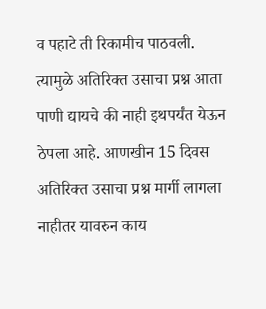व पहाटे ती रिकामीच पाठवली. त्यामुळे अतिरिक्त उसाचा प्रश्न आता पाणी द्यायचे की नाही इथपर्यंत येऊन ठेपला आहे. आणखीन 15 दिवस अतिरिक्त उसाचा प्रश्न मार्गी लागला नाहीतर यावरुन काय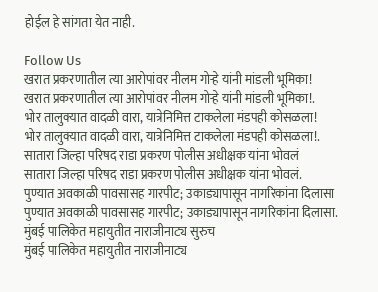होईल हे सांगता येत नाही.

Follow Us
खरात प्रकरणातील त्या आरोपांवर नीलम गोऱ्हे यांनी मांडली भूमिका!
खरात प्रकरणातील त्या आरोपांवर नीलम गोऱ्हे यांनी मांडली भूमिका!.
भोर तालुक्यात वादळी वारा, यात्रेनिमित्त टाकलेला मंडपही कोसळला!
भोर तालुक्यात वादळी वारा, यात्रेनिमित्त टाकलेला मंडपही कोसळला!.
सातारा जिल्हा परिषद राडा प्रकरण पोलीस अधीक्षक यांना भोवलं
सातारा जिल्हा परिषद राडा प्रकरण पोलीस अधीक्षक यांना भोवलं.
पुण्यात अवकाळी पावसासह गारपीट; उकाड्यापासून नागरिकांना दिलासा
पुण्यात अवकाळी पावसासह गारपीट; उकाड्यापासून नागरिकांना दिलासा.
मुंबई पालिकेत महायुतीत नाराजीनाट्य सुरुच
मुंबई पालिकेत महायुतीत नाराजीनाट्य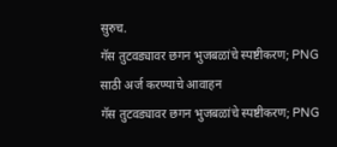सुरुच.
गॅस तुटवड्यावर छगन भुजबळांचे स्पष्टीकरण; PNG साठी अर्ज करण्याचे आवाहन
गॅस तुटवड्यावर छगन भुजबळांचे स्पष्टीकरण; PNG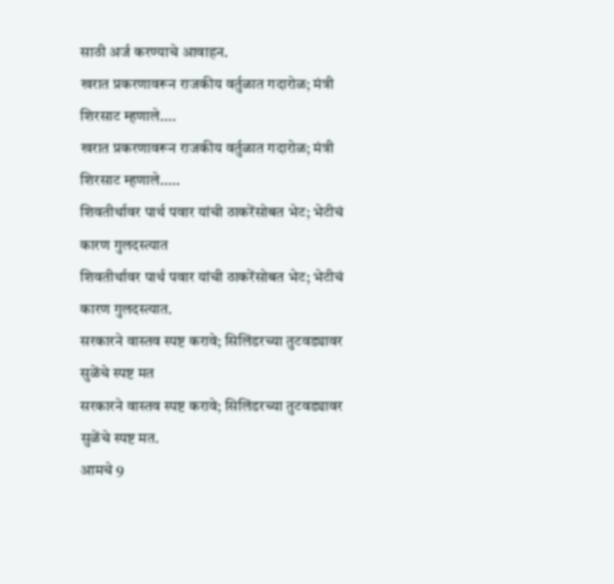साठी अर्ज करण्याचे आवाहन.
खरात प्रकरणावरून राजकीय वर्तुळात गदारोळ; मंत्री शिरसाट म्हणाले....
खरात प्रकरणावरून राजकीय वर्तुळात गदारोळ; मंत्री शिरसाट म्हणाले.....
शिवतीर्थावर पार्थ पवार यांची ठाकरेंसोबत भेट; भेटीचं कारण गुलदस्त्यात
शिवतीर्थावर पार्थ पवार यांची ठाकरेंसोबत भेट; भेटीचं कारण गुलदस्त्यात.
सरकारने वास्तव स्पष्ट करावे; सिलिंडरच्या तुटवड्यावर सुळेंचे स्पष्ट मत
सरकारने वास्तव स्पष्ट करावे; सिलिंडरच्या तुटवड्यावर सुळेंचे स्पष्ट मत.
आमचे 9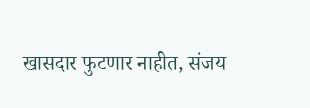खासदार फुटणार नाहीत, संजय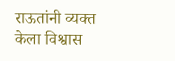राऊतांनी व्यक्त केला विश्वास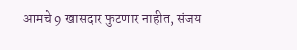आमचे 9 खासदार फुटणार नाहीत, संजय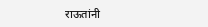राऊतांनी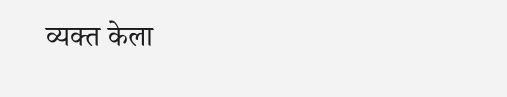व्यक्त केला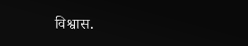विश्वास.